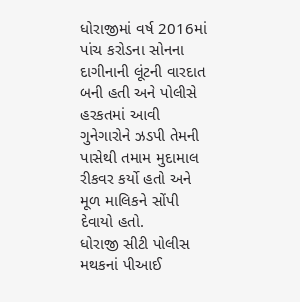ધોરાજીમાં વર્ષ 2016માં પાંચ કરોડના સોનના દાગીનાની લૂંટની વારદાત બની હતી અને પોલીસે હરકતમાં આવી ગુનેગારોને ઝડપી તેમની પાસેથી તમામ મુદામાલ રીકવર કર્યો હતો અને મૂળ માલિકને સોંપી દેવાયો હતો.
ધોરાજી સીટી પોલીસ મથકનાં પીઆઈ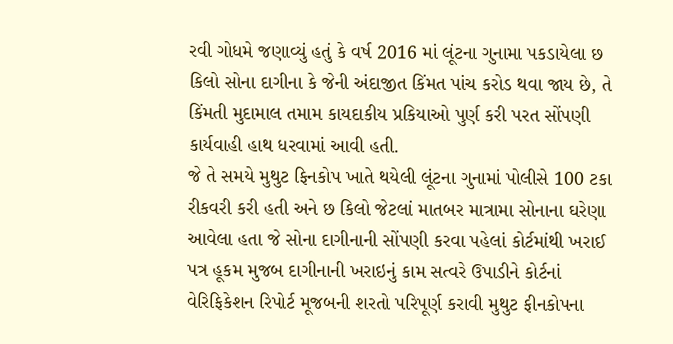રવી ગોધમે જણાવ્યું હતું કે વર્ષ 2016 માં લૂંટના ગુનામા પકડાયેલા છ કિલો સોના દાગીના કે જેની અંદાજીત કિંમત પાંચ કરોડ થવા જાય છે, તે કિંમતી મુદામાલ તમામ કાયદાકીય પ્રકિયાઓ પુર્ણ કરી પરત સોંપણી કાર્યવાહી હાથ ધરવામાં આવી હતી.
જે તે સમયે મુથુટ ફિનકોપ ખાતે થયેલી લૂંટના ગુનામાં પોલીસે 100 ટકા રીકવરી કરી હતી અને છ કિલો જેટલાં માતબર માત્રામા સોનાના ઘરેણા આવેલા હતા જે સોના દાગીનાની સોંપણી કરવા પહેલાં કોર્ટમાંથી ખરાઈ પત્ર હૂકમ મુજબ દાગીનાની ખરાઇનું કામ સત્વરે ઉપાડીને કોર્ટનાં વેરિફિકેશન રિપોર્ટ મૂજબની શરતો પરિપૂર્ણ કરાવી મુથુટ ફીનકોપના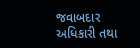જવાબદાર અધિકારી તથા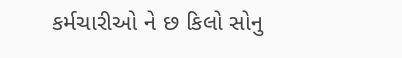કર્મચારીઓ ને છ કિલો સોનુ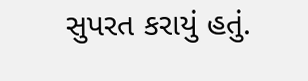સુપરત કરાયું હતું.